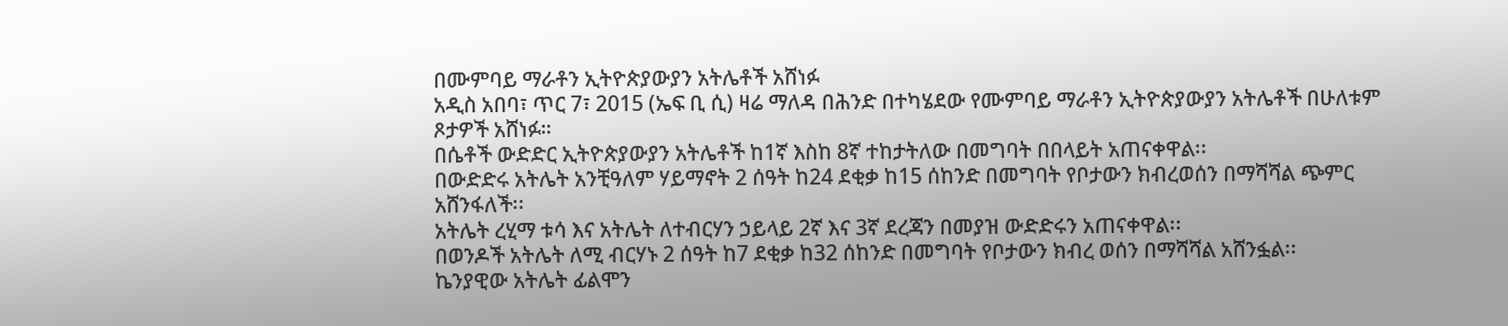በሙምባይ ማራቶን ኢትዮጵያውያን አትሌቶች አሸነፉ
አዲስ አበባ፣ ጥር 7፣ 2015 (ኤፍ ቢ ሲ) ዛሬ ማለዳ በሕንድ በተካሄደው የሙምባይ ማራቶን ኢትዮጵያውያን አትሌቶች በሁለቱም ጾታዎች አሸነፉ።
በሴቶች ውድድር ኢትዮጵያውያን አትሌቶች ከ1ኛ እስከ 8ኛ ተከታትለው በመግባት በበላይት አጠናቀዋል፡፡
በውድድሩ አትሌት አንቺዓለም ሃይማኖት 2 ሰዓት ከ24 ደቂቃ ከ15 ሰከንድ በመግባት የቦታውን ክብረወሰን በማሻሻል ጭምር አሸንፋለች፡፡
አትሌት ረሂማ ቱሳ እና አትሌት ለተብርሃን ኃይላይ 2ኛ እና 3ኛ ደረጃን በመያዝ ውድድሩን አጠናቀዋል፡፡
በወንዶች አትሌት ለሚ ብርሃኑ 2 ሰዓት ከ7 ደቂቃ ከ32 ሰከንድ በመግባት የቦታውን ክብረ ወሰን በማሻሻል አሸንፏል፡፡
ኬንያዊው አትሌት ፊልሞን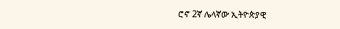ሮኖ 2ኛ ሌላኛው ኢትዮጵያዊ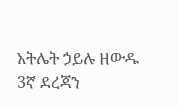አትሌት ኃይሉ ዘውዱ 3ኛ ደረጃን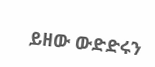ይዘው ውድድሩን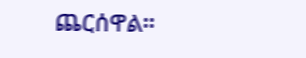ጨርሰዋል፡፡